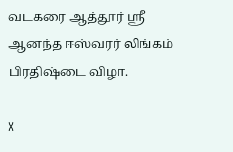வடகரை ஆத்தூர் ஸ்ரீ ஆனந்த ஈஸ்வரர் லிங்கம் பிரதிஷ்டை விழா.

X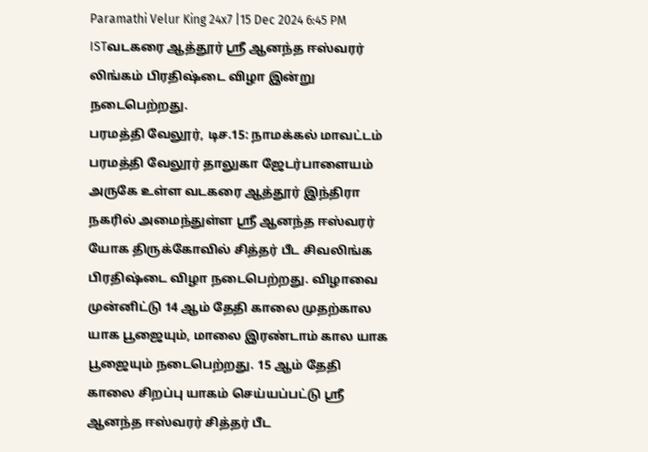Paramathi Velur King 24x7 |15 Dec 2024 6:45 PM ISTவடகரை ஆத்தூர் ஸ்ரீ ஆனந்த ஈஸ்வரர் லிங்கம் பிரதிஷ்டை விழா இன்று நடைபெற்றது.
பரமத்தி வேலூர், டிச.15: நாமக்கல் மாவட்டம் பரமத்தி வேலூர் தாலுகா ஜேடர்பாளையம் அருகே உள்ள வடகரை ஆத்தூர் இந்திரா நகரில் அமைந்துள்ள ஸ்ரீ ஆனந்த ஈஸ்வரர் யோக திருக்கோவில் சித்தர் பீட சிவலிங்க பிரதிஷ்டை விழா நடைபெற்றது. விழாவை முன்னிட்டு 14 ஆம் தேதி காலை முதற்கால யாக பூஜையும், மாலை இரண்டாம் கால யாக பூஜையும் நடைபெற்றது. 15 ஆம் தேதி காலை சிறப்பு யாகம் செய்யப்பட்டு ஸ்ரீ ஆனந்த ஈஸ்வரர் சித்தர் பீட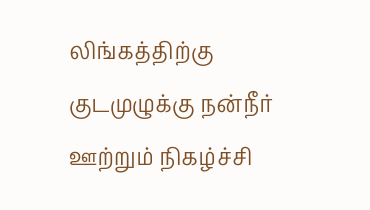லிங்கத்திற்கு குடமுழுக்கு நன்நீர் ஊற்றும் நிகழ்ச்சி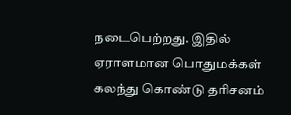நடைபெற்றது. இதில் ஏராளமான பொதுமக்கள் கலந்து கொண்டு தரிசனம்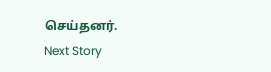செய்தனர்.
Next Story